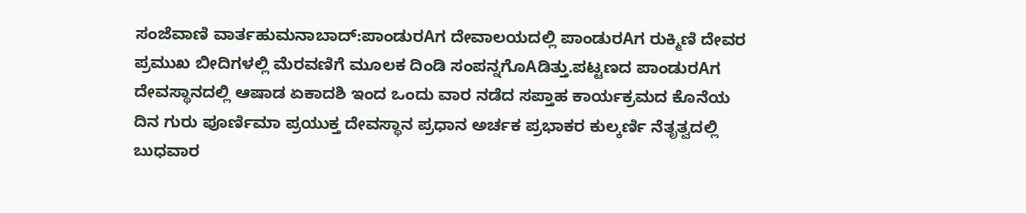ಸಂಜೆವಾಣಿ ವಾರ್ತಹುಮನಾಬಾದ್:ಪಾಂಡುರAಗ ದೇವಾಲಯದಲ್ಲಿ ಪಾಂಡುರAಗ ರುಕ್ಮಿಣಿ ದೇವರ ಪ್ರಮುಖ ಬೀದಿಗಳಲ್ಲಿ ಮೆರವಣಿಗೆ ಮೂಲಕ ದಿಂಡಿ ಸಂಪನ್ನಗೊAಡಿತ್ತು.ಪಟ್ಟಣದ ಪಾಂಡುರAಗ ದೇವಸ್ಥಾನದಲ್ಲಿ ಆಷಾಡ ಏಕಾದಶಿ ಇಂದ ಒಂದು ವಾರ ನಡೆದ ಸಪ್ತಾಹ ಕಾರ್ಯಕ್ರಮದ ಕೊನೆಯ ದಿನ ಗುರು ಪೂರ್ಣಿಮಾ ಪ್ರಯುಕ್ತ ದೇವಸ್ಥಾನ ಪ್ರಧಾನ ಅರ್ಚಕ ಪ್ರಭಾಕರ ಕುಲ್ಕರ್ಣಿ ನೆತೃತ್ವದಲ್ಲಿ ಬುಧವಾರ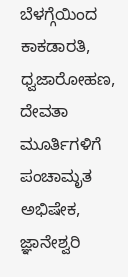ಬೆಳಗ್ಗೆಯಿಂದ ಕಾಕಡಾರತಿ, ಧ್ವಜಾರೋಹಣ, ದೇವತಾ ಮೂರ್ತಿಗಳಿಗೆ ಪಂಚಾಮೃತ ಅಭಿಷೇಕ, ಜ್ಞಾನೇಶ್ವರಿ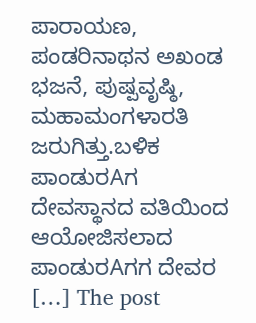ಪಾರಾಯಣ, ಪಂಡರಿನಾಥನ ಅಖಂಡ ಭಜನೆ, ಪುಷ್ಪವೃಷ್ಠಿ, ಮಹಾಮಂಗಳಾರತಿ ಜರುಗಿತ್ತು.ಬಳಿಕ ಪಾಂಡುರAಗ ದೇವಸ್ಥಾನದ ವತಿಯಿಂದ ಆಯೋಜಿಸಲಾದ ಪಾಂಡುರAಗಗ ದೇವರ […] The post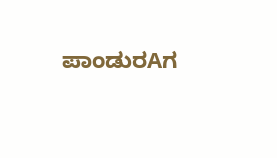ಪಾಂಡುರAಗ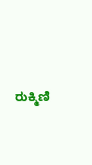ರುಕ್ಮಿಣಿ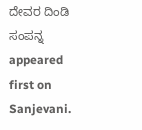ದೇವರ ದಿಂಡಿ ಸಂಪನ್ನ appeared first on Sanjevani.